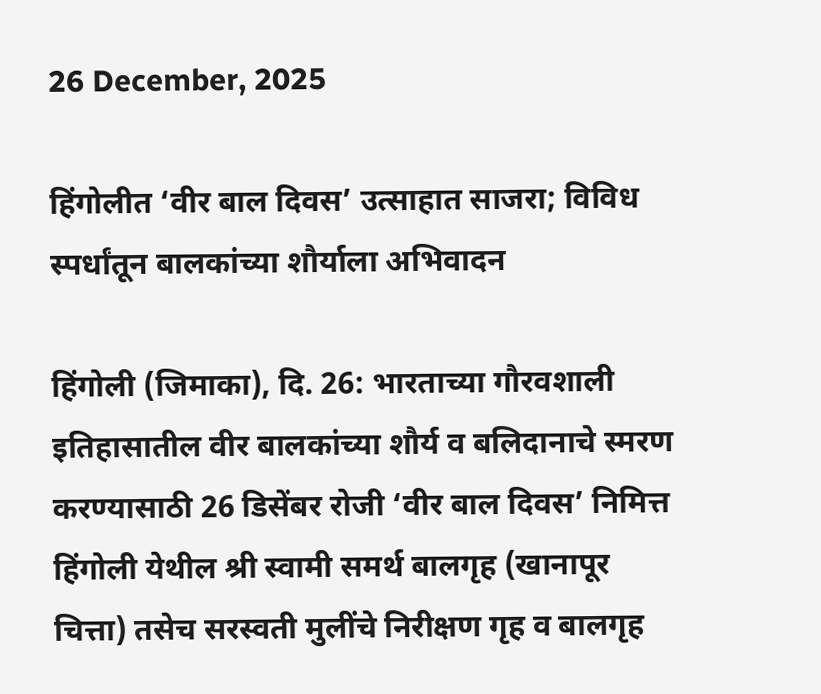26 December, 2025

हिंगोलीत ‘वीर बाल दिवस’ उत्साहात साजरा; विविध स्पर्धांतून बालकांच्या शौर्याला अभिवादन

हिंगोली (जिमाका), दि. 26: भारताच्या गौरवशाली इतिहासातील वीर बालकांच्या शौर्य व बलिदानाचे स्मरण करण्यासाठी 26 डिसेंबर रोजी ‘वीर बाल दिवस’ निमित्त हिंगोली येथील श्री स्वामी समर्थ बालगृह (खानापूर चित्ता) तसेच सरस्वती मुलींचे निरीक्षण गृह व बालगृह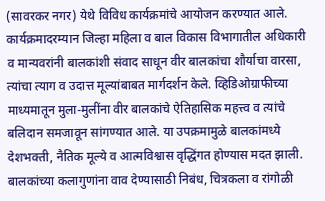(सावरकर नगर) येथे विविध कार्यक्रमांचे आयोजन करण्यात आले. कार्यक्रमादरम्यान जिल्हा महिला व बाल विकास विभागातील अधिकारी व मान्यवरांनी बालकांशी संवाद साधून वीर बालकांचा शौर्याचा वारसा, त्यांचा त्याग व उदात्त मूल्यांबाबत मार्गदर्शन केले. व्हिडिओग्राफीच्या माध्यमातून मुला-मुलींना वीर बालकांचे ऐतिहासिक महत्त्व व त्यांचे बलिदान समजावून सांगण्यात आले. या उपक्रमामुळे बालकांमध्ये देशभक्ती, नैतिक मूल्ये व आत्मविश्वास वृद्धिंगत होण्यास मदत झाली. बालकांच्या कलागुणांना वाव देण्यासाठी निबंध, चित्रकला व रांगोळी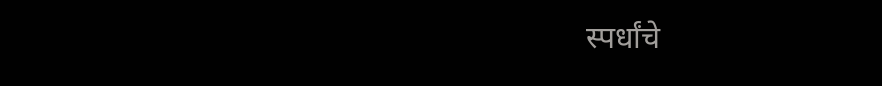स्पर्धांचे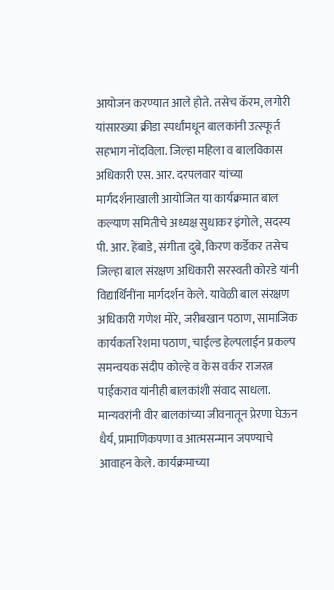आयोजन करण्यात आले होते. तसेच कॅरम, लगोरी यांसारख्या क्रीडा स्पर्धांमधून बालकांनी उत्स्फूर्त सहभाग नोंदविला. जिल्हा महिला व बालविकास अधिकारी एस. आर. दरपलवार यांच्या मार्गदर्शनाखाली आयोजित या कार्यक्रमात बाल कल्याण समितीचे अध्यक्ष सुधाकर इंगोले, सदस्य पी. आर. हेंबाडे, संगीता दुबे, किरण कर्डेकर तसेच जिल्हा बाल संरक्षण अधिकारी सरस्वती कोरडे यांनी विद्यार्थिनींना मार्गदर्शन केले. यावेळी बाल संरक्षण अधिकारी गणेश मोरे, जरीबखान पठाण, सामाजिक कार्यकर्ता रेशमा पठाण, चाईल्ड हेल्पलाईन प्रकल्प समन्वयक संदीप कोल्हे व केस वर्कर राजरत्न पाईकराव यांनीही बालकांशी संवाद साधला. मान्यवरांनी वीर बालकांच्या जीवनातून प्रेरणा घेऊन धैर्य, प्रामाणिकपणा व आत्मसन्मान जपण्याचे आवाहन केले. कार्यक्रमाच्या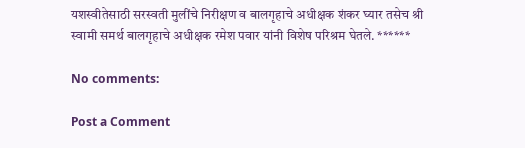यशस्वीतेसाठी सरस्वती मुलींचे निरीक्षण व बालगृहाचे अधीक्षक शंकर घ्यार तसेच श्री स्वामी समर्थ बालगृहाचे अधीक्षक रमेश पवार यांनी विशेष परिश्रम घेतले. ******

No comments:

Post a Comment